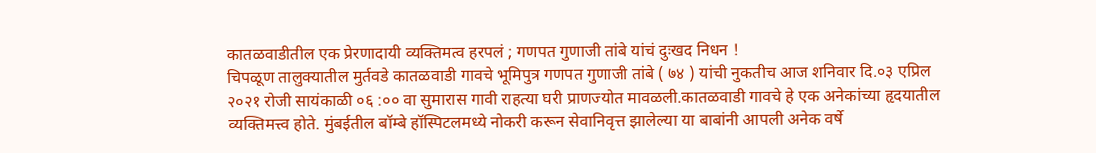कातळवाडीतील एक प्रेरणादायी व्यक्तिमत्व हरपलं ; गणपत गुणाजी तांबे यांचं दुःखद निधन !
चिपळूण तालुक्यातील मुर्तवडे कातळवाडी गावचे भूमिपुत्र गणपत गुणाजी तांबे ( ७४ ) यांची नुकतीच आज शनिवार दि.०३ एप्रिल २०२१ रोजी सायंकाळी ०६ :०० वा सुमारास गावी राहत्या घरी प्राणज्योत मावळली.कातळवाडी गावचे हे एक अनेकांच्या हृदयातील व्यक्तिमत्त्व होते. मुंबईतील बॉम्बे हॉस्पिटलमध्ये नोकरी करून सेवानिवृत्त झालेल्या या बाबांनी आपली अनेक वर्षे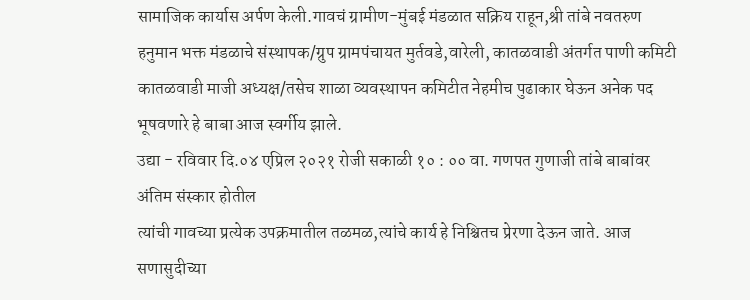सामाजिक कार्यास अर्पण केली.गावचं ग्रामीण-मुंबई मंडळात सक्रिय राहून,श्री तांबे नवतरुण हनुमान भक्त मंडळाचे संस्थापक/ग्रुप ग्रामपंचायत मुर्तवडे,वारेली, कातळवाडी अंतर्गत पाणी कमिटी कातळवाडी माजी अध्यक्ष/तसेच शाळा व्यवस्थापन कमिटीत नेहमीच पुढाकार घेऊन अनेक पद भूषवणारे हे बाबा आज स्वर्गीय झाले.
उद्या - रविवार दि.०४ एप्रिल २०२१ रोजी सकाळी १० : ०० वा. गणपत गुणाजी तांबे बाबांवर अंतिम संस्कार होतील
त्यांची गावच्या प्रत्येक उपक्रमातील तळमळ,त्यांचे कार्य हे निश्चितच प्रेरणा देऊन जाते. आज सणासुदीच्या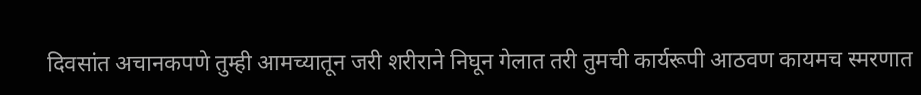दिवसांत अचानकपणे तुम्ही आमच्यातून जरी शरीराने निघून गेलात तरी तुमची कार्यरूपी आठवण कायमच स्मरणात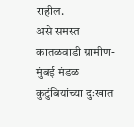राहील.
असे समस्त कातळवाडी ग्रामीण-मुंबई मंडळ कुटुंबियांच्या दुःखात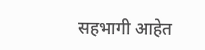सहभागी आहेत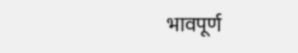भावपूर्ण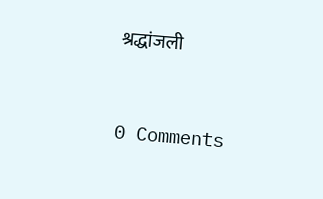श्रद्धांजली


0 Comments